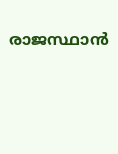രാജസ്ഥാന്‍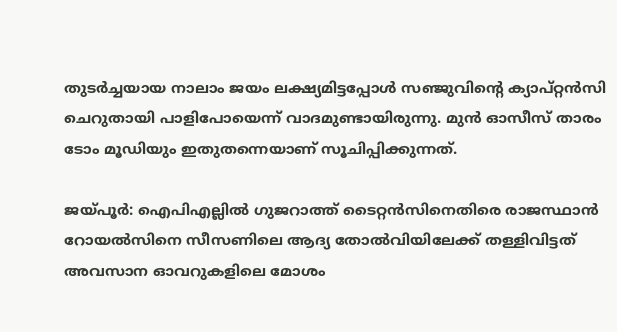തുടര്‍ച്ചയായ നാലാം ജയം ലക്ഷ്യമിട്ടപ്പോള്‍ സഞ്ജുവിന്റെ ക്യാപ്റ്റന്‍സി ചെറുതായി പാളിപോയെന്ന് വാദമുണ്ടായിരുന്നു. മുന്‍ ഓസീസ് താരം ടോം മൂഡിയും ഇതുതന്നെയാണ് സൂചിപ്പിക്കുന്നത്.

ജയ്പൂര്‍: ഐപിഎല്ലില്‍ ഗുജറാത്ത് ടൈറ്റന്‍സിനെതിരെ രാജസ്ഥാന്‍ റോയല്‍സിനെ സീസണിലെ ആദ്യ തോല്‍വിയിലേക്ക് തള്ളിവിട്ടത് അവസാന ഓവറുകളിലെ മോശം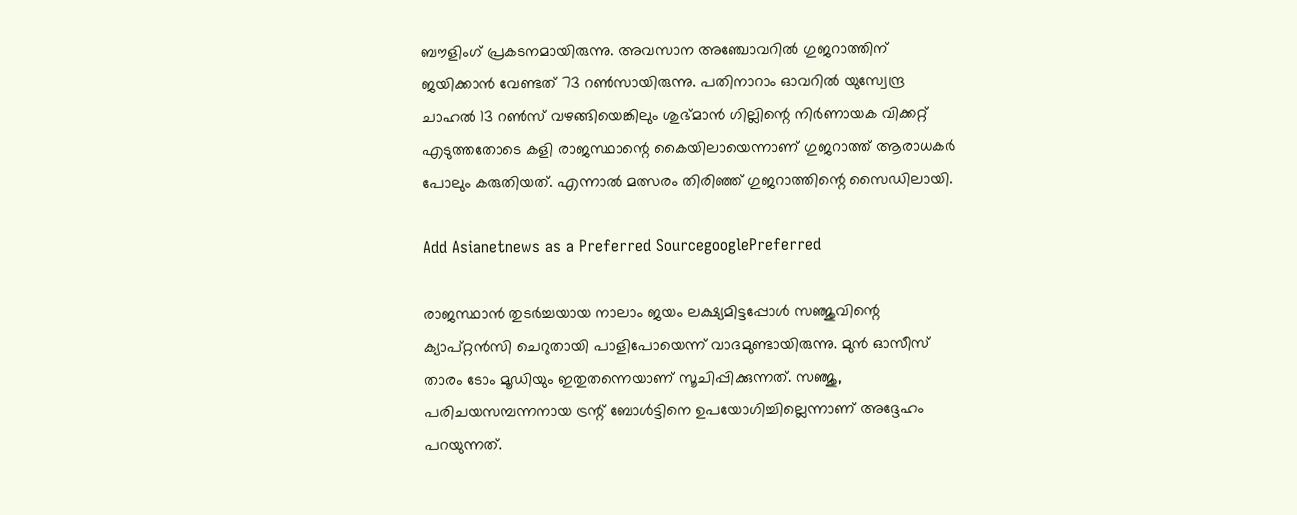ബൗളിംഗ് പ്രകടനമായിരുന്നു. അവസാന അഞ്ചോവറില്‍ ഗുജറാത്തിന് ജയിക്കാന്‍ വേണ്ടത് 73 റണ്‍സായിരുന്നു. പതിനാറാം ഓവറില്‍ യുസ്വേന്ദ്ര ചാഹല്‍ 13 റണ്‍സ് വഴങ്ങിയെങ്കിലും ശുഭ്മാന്‍ ഗില്ലിന്റെ നിര്‍ണായക വിക്കറ്റ് എടുത്തതോടെ കളി രാജസ്ഥാന്റെ കൈയിലായെന്നാണ് ഗുജറാത്ത് ആരാധകര്‍ പോലും കരുതിയത്. എന്നാല്‍ മത്സരം തിരിഞ്ഞ് ഗുജറാത്തിന്റെ സൈഡിലായി.

Add Asianetnews as a Preferred SourcegooglePreferred

രാജസ്ഥാന്‍ തുടര്‍ച്ചയായ നാലാം ജയം ലക്ഷ്യമിട്ടപ്പോള്‍ സഞ്ജുവിന്റെ ക്യാപ്റ്റന്‍സി ചെറുതായി പാളിപോയെന്ന് വാദമുണ്ടായിരുന്നു. മുന്‍ ഓസീസ് താരം ടോം മൂഡിയും ഇതുതന്നെയാണ് സൂചിപ്പിക്കുന്നത്. സഞ്ജു, പരിചയസമ്പന്നനായ ട്രന്റ് ബോള്‍ട്ടിനെ ഉപയോഗിച്ചില്ലെന്നാണ് അദ്ദേഹം പറയുന്നത്.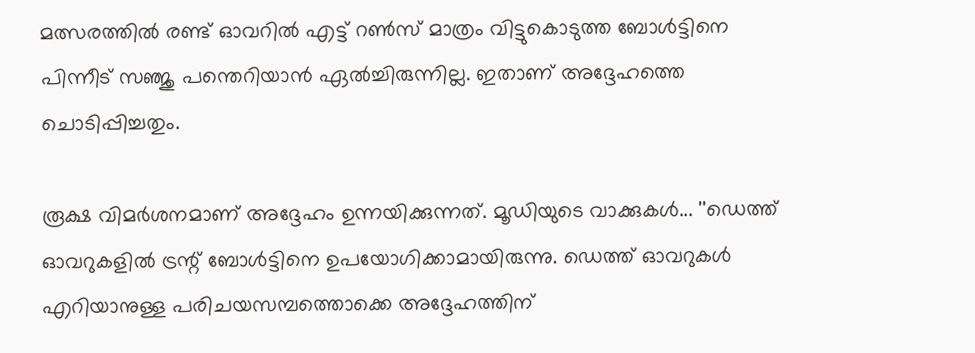മത്സരത്തില്‍ രണ്ട് ഓവറില്‍ എട്ട് റണ്‍സ് മാത്രം വിട്ടുകൊടുത്ത ബോള്‍ട്ടിനെ പിന്നീട് സഞ്ജു പന്തെറിയാന്‍ ഏല്‍ച്ചിരുന്നില്ല. ഇതാണ് അദ്ദേഹത്തെ ചൊടിപ്പിച്ചതും.

രൂക്ഷ വിമര്‍ശനമാണ് അദ്ദേഹം ഉന്നയിക്കുന്നത്. മൂഡിയുടെ വാക്കുകള്‍... ''ഡെത്ത് ഓവറുകളില്‍ ട്രന്റ് ബോള്‍ട്ടിനെ ഉപയോഗിക്കാമായിരുന്നു. ഡെത്ത് ഓവറുകള്‍ എറിയാനുള്ള പരിചയസമ്പത്തൊക്കെ അദ്ദേഹത്തിന്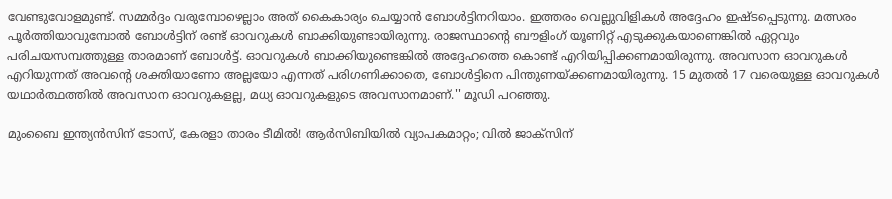വേണ്ടുവോളമുണ്ട്. സമ്മര്‍ദ്ദം വരുമ്പോഴെല്ലാം അത് കൈകാര്യം ചെയ്യാന്‍ ബോള്‍ട്ടിനറിയാം. ഇത്തരം വെല്ലുവിളികള്‍ അദ്ദേഹം ഇഷ്ടപ്പെടുന്നു. മത്സരം പൂര്‍ത്തിയാവുമ്പോല്‍ ബോള്‍ട്ടിന് രണ്ട് ഓവറുകള്‍ ബാക്കിയുണ്ടായിരുന്നു. രാജസ്ഥാന്റെ ബൗളിംഗ് യൂണിറ്റ് എടുക്കുകയാണെങ്കില്‍ ഏറ്റവും പരിചയസമ്പത്തുള്ള താരമാണ് ബോള്‍ട്ട്. ഓവറുകള്‍ ബാക്കിയുണ്ടെങ്കില്‍ അദ്ദേഹത്തെ കൊണ്ട് എറിയിപ്പിക്കണമായിരുന്നു. അവസാന ഓവറുകള്‍ എറിയുന്നത് അവന്റെ ശക്തിയാണോ അല്ലയോ എന്നത് പരിഗണിക്കാതെ, ബോള്‍ട്ടിനെ പിന്തുണയ്ക്കണമായിരുന്നു. 15 മുതല്‍ 17 വരെയുള്ള ഓവറുകള്‍ യഥാര്‍ത്ഥത്തില്‍ അവസാന ഓവറുകളല്ല, മധ്യ ഓവറുകളുടെ അവസാനമാണ്.'' മൂഡി പറഞ്ഞു.

മുംബൈ ഇന്ത്യന്‍സിന് ടോസ്, കേരളാ താരം ടീമില്‍! ആര്‍സിബിയില്‍ വ്യാപകമാറ്റം; വില്‍ ജാക്‌സിന്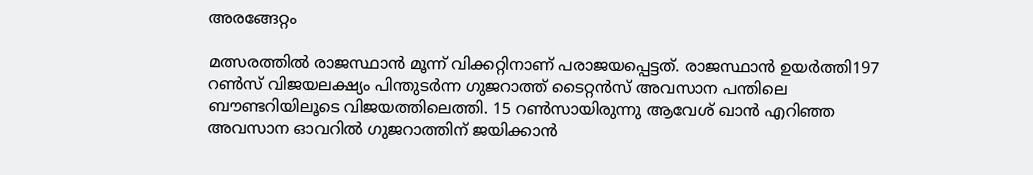അരങ്ങേറ്റം

മത്സരത്തില്‍ രാജസ്ഥാന്‍ മൂന്ന് വിക്കറ്റിനാണ് പരാജയപ്പെട്ടത്. രാജസ്ഥാന്‍ ഉയര്‍ത്തി197 റണ്‍സ് വിജയലക്ഷ്യം പിന്തുടര്‍ന്ന ഗുജറാത്ത് ടൈറ്റന്‍സ് അവസാന പന്തിലെ ബൗണ്ടറിയിലൂടെ വിജയത്തിലെത്തി. 15 റണ്‍സായിരുന്നു ആവേശ് ഖാന്‍ എറിഞ്ഞ അവസാന ഓവറില്‍ ഗുജറാത്തിന് ജയിക്കാന്‍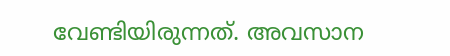വേണ്ടിയിരുന്നത്. അവസാന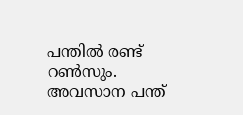പന്തില്‍ രണ്ട് റണ്‍സും. അവസാന പന്ത്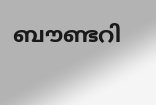ബൗണ്ടറി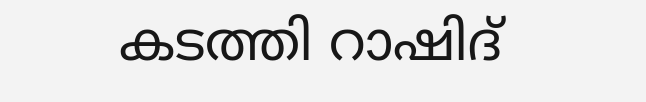കടത്തി റാഷിദ്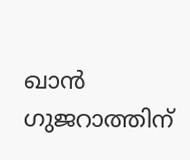ഖാന്‍ ഗുജറാത്തിന്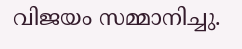വിജയം സമ്മാനിച്ചു.